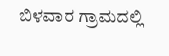ಬಿಳವಾರ ಗ್ರಾಮದಲ್ಲಿ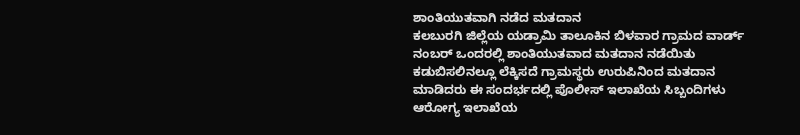ಶಾಂತಿಯುತವಾಗಿ ನಡೆದ ಮತದಾನ
ಕಲಬುರಗಿ ಜಿಲ್ಲೆಯ ಯಡ್ರಾಮಿ ತಾಲೂಕಿನ ಬಿಳವಾರ ಗ್ರಾಮದ ವಾರ್ಡ್ ನಂಬರ್ ಒಂದರಲ್ಲಿ ಶಾಂತಿಯುತವಾದ ಮತದಾನ ನಡೆಯಿತು ಕಡುಬಿಸಲಿನಲ್ಲೂ ಲೆಕ್ಕಿಸದೆ ಗ್ರಾಮಸ್ಥರು ಉರುಪಿನಿಂದ ಮತದಾನ ಮಾಡಿದರು ಈ ಸಂದರ್ಭದಲ್ಲಿ ಪೊಲೀಸ್ ಇಲಾಖೆಯ ಸಿಬ್ಬಂದಿಗಳು ಆರೋಗ್ಯ ಇಲಾಖೆಯ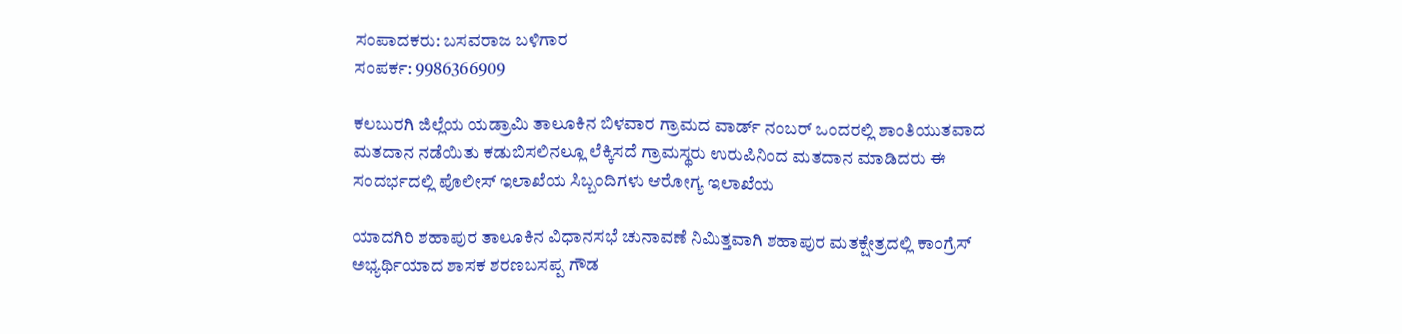ಸಂಪಾದಕರು: ಬಸವರಾಜ ಬಳಿಗಾರ
ಸಂಪರ್ಕ: 9986366909

ಕಲಬುರಗಿ ಜಿಲ್ಲೆಯ ಯಡ್ರಾಮಿ ತಾಲೂಕಿನ ಬಿಳವಾರ ಗ್ರಾಮದ ವಾರ್ಡ್ ನಂಬರ್ ಒಂದರಲ್ಲಿ ಶಾಂತಿಯುತವಾದ ಮತದಾನ ನಡೆಯಿತು ಕಡುಬಿಸಲಿನಲ್ಲೂ ಲೆಕ್ಕಿಸದೆ ಗ್ರಾಮಸ್ಥರು ಉರುಪಿನಿಂದ ಮತದಾನ ಮಾಡಿದರು ಈ ಸಂದರ್ಭದಲ್ಲಿ ಪೊಲೀಸ್ ಇಲಾಖೆಯ ಸಿಬ್ಬಂದಿಗಳು ಆರೋಗ್ಯ ಇಲಾಖೆಯ

ಯಾದಗಿರಿ ಶಹಾಪುರ ತಾಲೂಕಿನ ವಿಧಾನಸಭೆ ಚುನಾವಣೆ ನಿಮಿತ್ತವಾಗಿ ಶಹಾಪುರ ಮತಕ್ಷೇತ್ರದಲ್ಲಿ ಕಾಂಗ್ರೆಸ್ ಅಭ್ಯರ್ಥಿಯಾದ ಶಾಸಕ ಶರಣಬಸಪ್ಪ ಗೌಡ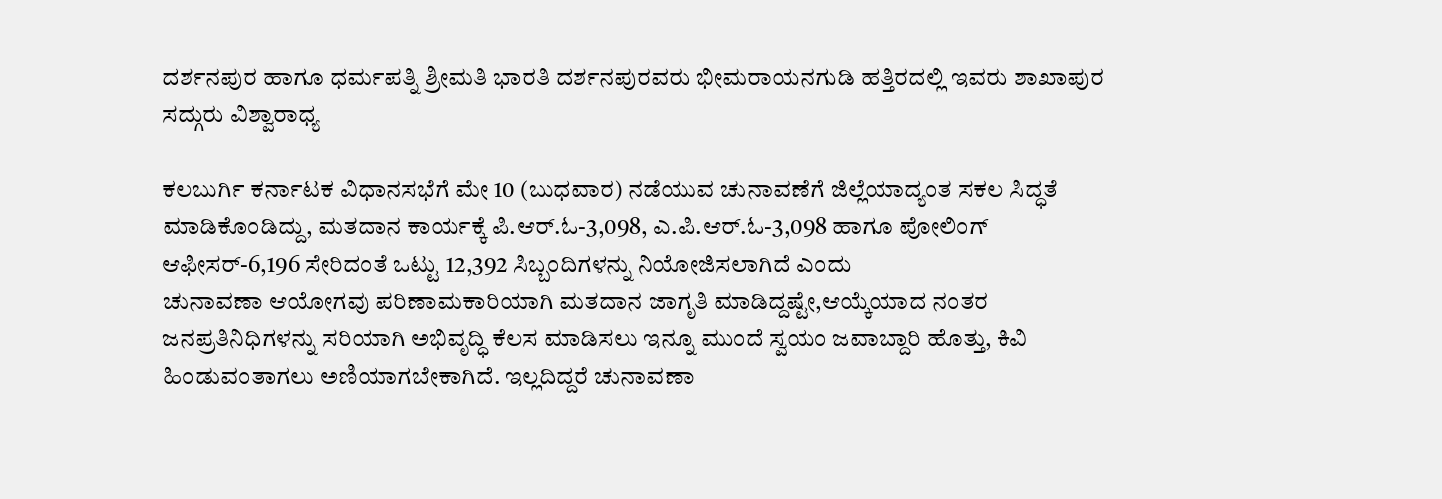ದರ್ಶನಪುರ ಹಾಗೂ ಧರ್ಮಪತ್ನಿ ಶ್ರೀಮತಿ ಭಾರತಿ ದರ್ಶನಪುರವರು ಭೀಮರಾಯನಗುಡಿ ಹತ್ತಿರದಲ್ಲಿ ಇವರು ಶಾಖಾಪುರ ಸದ್ಗುರು ವಿಶ್ವಾರಾಧ್ಯ

ಕಲಬುರ್ಗಿ ಕರ್ನಾಟಕ ವಿಧಾನಸಭೆಗೆ ಮೇ 10 (ಬುಧವಾರ) ನಡೆಯುವ ಚುನಾವಣೆಗೆ ಜಿಲ್ಲೆಯಾದ್ಯಂತ ಸಕಲ ಸಿದ್ಧತೆ ಮಾಡಿಕೊಂಡಿದ್ದು, ಮತದಾನ ಕಾರ್ಯಕ್ಕೆ ಪಿ.ಆರ್.ಓ-3,098, ಎ.ಪಿ.ಆರ್.ಓ-3,098 ಹಾಗೂ ಪೋಲಿಂಗ್ ಆಫೀಸರ್-6,196 ಸೇರಿದಂತೆ ಒಟ್ಟು 12,392 ಸಿಬ್ಬಂದಿಗಳನ್ನು ನಿಯೋಜಿಸಲಾಗಿದೆ ಎಂದು
ಚುನಾವಣಾ ಆಯೋಗವು ಪರಿಣಾಮಕಾರಿಯಾಗಿ ಮತದಾನ ಜಾಗೃತಿ ಮಾಡಿದ್ದಷ್ಟೇ,ಆಯ್ಕೆಯಾದ ನಂತರ ಜನಪ್ರತಿನಿಧಿಗಳನ್ನು ಸರಿಯಾಗಿ ಅಭಿವೃದ್ಧಿ ಕೆಲಸ ಮಾಡಿಸಲು ಇನ್ನೂ ಮುಂದೆ ಸ್ವಯಂ ಜವಾಬ್ದಾರಿ ಹೊತ್ತು, ಕಿವಿ ಹಿಂಡುವಂತಾಗಲು ಅಣಿಯಾಗಬೇಕಾಗಿದೆ. ಇಲ್ಲದಿದ್ದರೆ ಚುನಾವಣಾ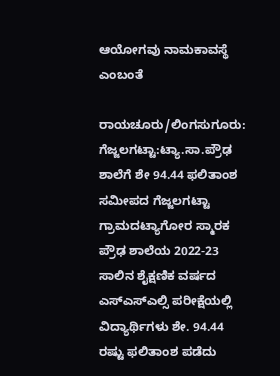ಆಯೋಗವು ನಾಮಕಾವಸ್ಥೆ ಎಂಬಂತೆ

ರಾಯಚೂರು/ಲಿಂಗಸುಗೂರು: ಗೆಜ್ಜಲಗಟ್ಟಾ:ಟ್ಯಾ.ಸಾ.ಪ್ರೌಢ ಶಾಲೆಗೆ ಶೇ 94.44 ಫಲಿತಾಂಶ ಸಮೀಪದ ಗೆಜ್ಜಲಗಟ್ಟಾ ಗ್ರಾಮದಟ್ಯಾಗೋರ ಸ್ಮಾರಕ ಪ್ರೌಢ ಶಾಲೆಯ 2022-23 ಸಾಲಿನ ಶೈಕ್ಷಣಿಕ ವರ್ಷದ ಎಸ್ಎಸ್ಎಲ್ಸಿ ಪರೀಕ್ಷೆಯಲ್ಲಿ ವಿದ್ಯಾರ್ಥಿಗಳು ಶೇ. 94.44 ರಷ್ಟು ಫಲಿತಾಂಶ ಪಡೆದು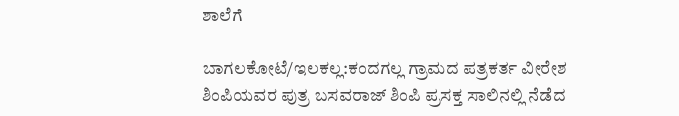ಶಾಲೆಗೆ

ಬಾಗಲಕೋಟೆ/ಇಲಕಲ್ಲ:ಕಂದಗಲ್ಲ ಗ್ರಾಮದ ಪತ್ರಕರ್ತ ವೀರೇಶ ಶಿಂಪಿಯವರ ಪುತ್ರ ಬಸವರಾಜ್ ಶಿಂಪಿ ಪ್ರಸಕ್ತ ಸಾಲಿನಲ್ಲಿ ನೆಡೆದ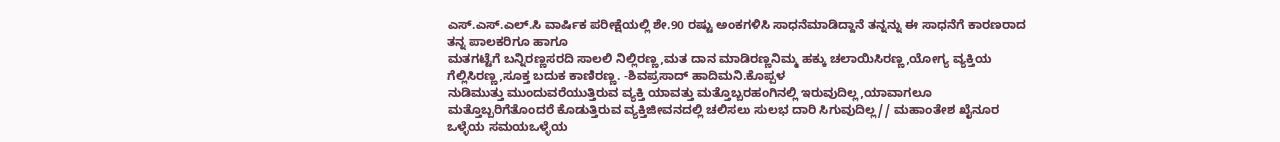ಎಸ್.ಎಸ್.ಎಲ್.ಸಿ ವಾರ್ಷಿಕ ಪರೀಕ್ಷೆಯಲ್ಲಿ ಶೇ.90 ರಷ್ಟು ಅಂಕಗಳಿಸಿ ಸಾಧನೆಮಾಡಿದ್ದಾನೆ ತನ್ನನ್ನು ಈ ಸಾಧನೆಗೆ ಕಾರಣರಾದ ತನ್ನ ಪಾಲಕರಿಗೂ ಹಾಗೂ
ಮತಗಟ್ಟೆಗೆ ಬನ್ನಿರಣ್ಣಸರದಿ ಸಾಲಲಿ ನಿಲ್ಲಿರಣ್ಣ,ಮತ ದಾನ ಮಾಡಿರಣ್ಣನಿಮ್ಮ ಹಕ್ಕು ಚಲಾಯಿಸಿರಣ್ಣ,ಯೋಗ್ಯ ವ್ಯಕ್ತಿಯ ಗೆಲ್ಲಿಸಿರಣ್ಣ,ಸೂಕ್ತ ಬದುಕ ಕಾಣಿರಣ್ಣ. -ಶಿವಪ್ರಸಾದ್ ಹಾದಿಮನಿ.ಕೊಪ್ಪಳ
ನುಡಿಮುತ್ತು ಮುಂದುವರೆಯುತ್ತಿರುವ ವ್ಯಕ್ತಿ ಯಾವತ್ತು ಮತ್ತೊಬ್ಬರಹಂಗಿನಲ್ಲಿ ಇರುವುದಿಲ್ಲ,ಯಾವಾಗಲೂ ಮತ್ತೊಬ್ಬರಿಗೆತೊಂದರೆ ಕೊಡುತ್ತಿರುವ ವ್ಯಕ್ತಿಜೀವನದಲ್ಲಿ ಚಲಿಸಲು ಸುಲಭ ದಾರಿ ಸಿಗುವುದಿಲ್ಲ// ಮಹಾಂತೇಶ ಖೈನೂರ ಒಳ್ಳೆಯ ಸಮಯಒಳ್ಳೆಯ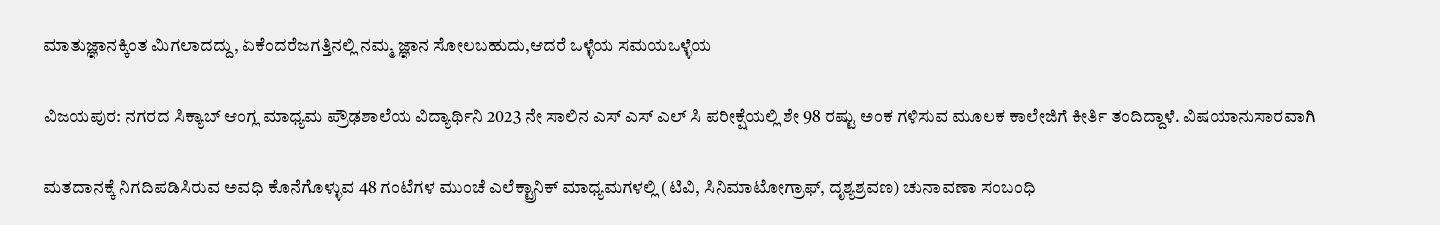ಮಾತುಜ್ಞಾನಕ್ಕಿಂತ ಮಿಗಲಾದದ್ದು, ಏಕೆಂದರೆಜಗತ್ತಿನಲ್ಲಿ ನಮ್ಮ ಜ್ಞಾನ ಸೋಲಬಹುದು,ಆದರೆ ಒಳ್ಳೆಯ ಸಮಯಒಳ್ಳೆಯ

ವಿಜಯಪುರ: ನಗರದ ಸಿಕ್ಯಾಬ್ ಆಂಗ್ಲ ಮಾಧ್ಯಮ ಪ್ರೌಢಶಾಲೆಯ ವಿದ್ಯಾರ್ಥಿನಿ 2023 ನೇ ಸಾಲಿನ ಎಸ್ ಎಸ್ ಎಲ್ ಸಿ ಪರೀಕ್ಷೆಯಲ್ಲಿ ಶೇ 98 ರಷ್ಟು ಅಂಕ ಗಳಿಸುವ ಮೂಲಕ ಕಾಲೇಜಿಗೆ ಕೀರ್ತಿ ತಂದಿದ್ದಾಳೆ. ವಿಷಯಾನುಸಾರವಾಗಿ

ಮತದಾನಕ್ಕೆ ನಿಗದಿಪಡಿಸಿರುವ ಅವಧಿ ಕೊನೆಗೊಳ್ಳುವ 48 ಗಂಟೆಗಳ ಮುಂಚೆ ಎಲೆಕ್ಟ್ರಾನಿಕ್ ಮಾಧ್ಯಮಗಳಲ್ಲಿ (ಟಿವಿ, ಸಿನಿಮಾಟೋಗ್ರಾಫ್, ದೃಶ್ಯಶ್ರವಣ) ಚುನಾವಣಾ ಸಂಬಂಧಿ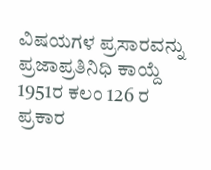ವಿಷಯಗಳ ಪ್ರಸಾರವನ್ನು ಪ್ರಜಾಪ್ರತಿನಿಧಿ ಕಾಯ್ದೆ 1951ರ ಕಲಂ 126 ರ ಪ್ರಕಾರ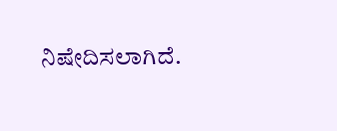ನಿಷೇದಿಸಲಾಗಿದೆ.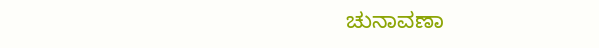ಚುನಾವಣಾ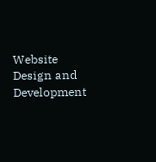Website Design and Development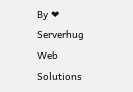By ❤ Serverhug Web Solutions